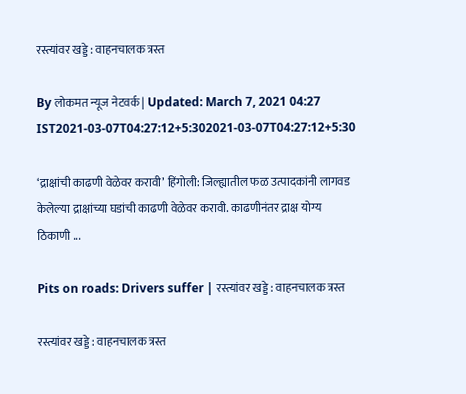रस्त्यांवर खड्डे : वाहनचालक त्रस्त

By लोकमत न्यूज नेटवर्क | Updated: March 7, 2021 04:27 IST2021-03-07T04:27:12+5:302021-03-07T04:27:12+5:30

‘द्राक्षांची काढणी वेळेवर करावी’ हिंगोली: जिल्ह्यातील फळ उत्पादकांनी लागवड केलेल्या द्राक्षांच्या घडांची काढणी वेळेवर करावी. काढणीनंतर द्राक्ष योग्य ठिकाणी ...

Pits on roads: Drivers suffer | रस्त्यांवर खड्डे : वाहनचालक त्रस्त

रस्त्यांवर खड्डे : वाहनचालक त्रस्त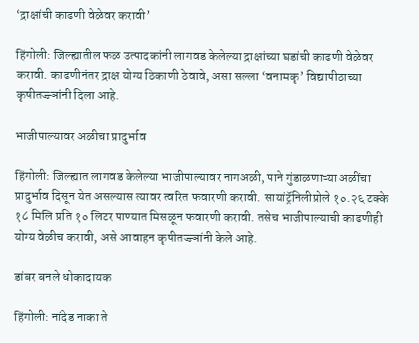‘द्राक्षांची काढणी वेळेवर करावी’

हिंगोली: जिल्ह्यातील फळ उत्पादकांनी लागवड केलेल्या द्राक्षांच्या घडांची काढणी वेळेवर करावी. काढणीनंतर द्राक्ष योग्य ठिकाणी ठेवावे, असा सल्ला ‘वनामकृ’ विद्यापीठाच्या कृषीतज्ज्ञांनी दिला आहे.

भाजीपाल्यावर अळीचा प्रादुर्भाव

हिंगोली: जिल्ह्यात लागवड केलेल्या भाजीपाल्यावर नागअळी, पाने गुंडाळणाऱ्या अळींचा प्रादुर्भाव दिसून येत असल्यास त्यावर त्वरित फवारणी करावी. सायांट्रॅनिलीप्रोले १०.२६ टक्के १८ मिलि प्रति १० लिटर पाण्यात मिसळून फवारणी करावी. तसेच भाजीपाल्याची काढणीही योग्य वेळीच करावी, असे आवाहन कृषीतज्ज्ञांनी केले आहे.

डांबर बनले धोकादायक

हिंगोली: नांदेड नाका ते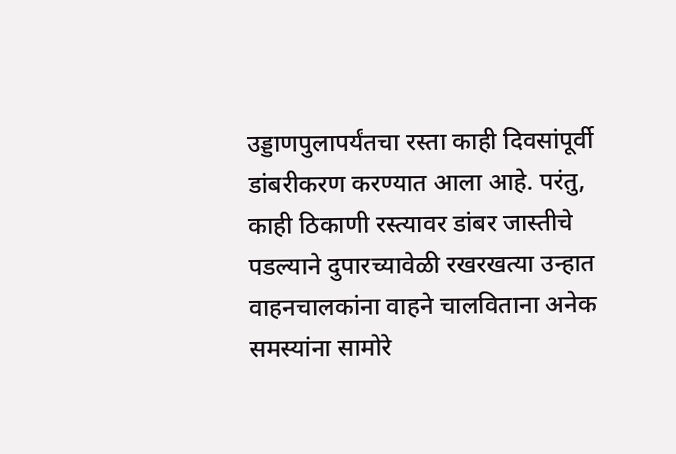उड्डाणपुलापर्यंतचा रस्ता काही दिवसांपूर्वी डांबरीकरण करण्यात आला आहे. परंतु, काही ठिकाणी रस्त्यावर डांबर जास्तीचे पडल्याने दुपारच्यावेळी रखरखत्या उन्हात वाहनचालकांना वाहने चालविताना अनेक समस्यांना सामोरे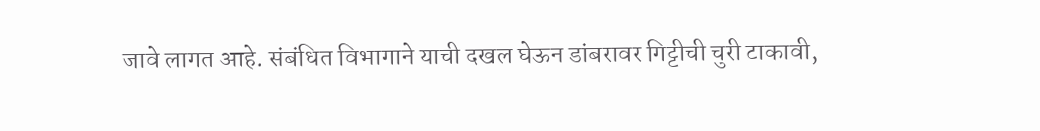जावे लागत आहे. संबंधित विभागाने याची दखल घेऊन डांबरावर गिट्टीची चुरी टाकावी,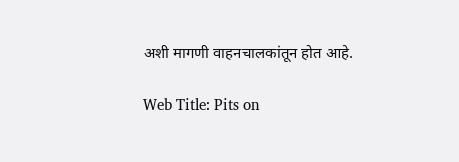अशी मागणी वाहनचालकांतून होत आहे.

Web Title: Pits on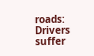roads: Drivers suffer